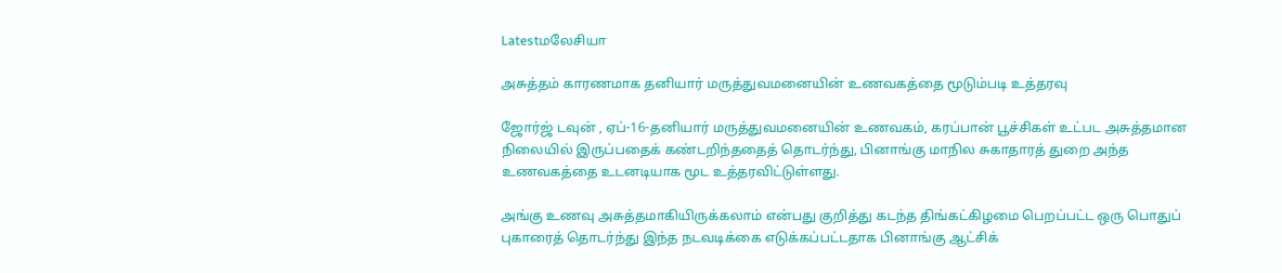Latestமலேசியா

அசுத்தம் காரணமாக தனியார் மருத்துவமனையின் உணவகத்தை மூடும்படி உத்தரவு

ஜோர்ஜ் டவுன் , ஏப்-16-தனியார் மருத்துவமனையின் உணவகம், கரப்பான் பூச்சிகள் உட்பட அசுத்தமான நிலையில் இருப்பதைக் கண்டறிந்ததைத் தொடர்ந்து, பினாங்கு மாநில சுகாதாரத் துறை அந்த உணவகத்தை உடனடியாக மூட உத்தரவிட்டுள்ளது.

அங்கு உணவு அசுத்தமாகியிருக்கலாம் என்பது குறித்து கடந்த திங்கட்கிழமை பெறப்பட்ட ஒரு பொதுப் புகாரைத் தொடர்ந்து இந்த நடவடிக்கை எடுக்கப்பட்டதாக பினாங்கு ஆட்சிக்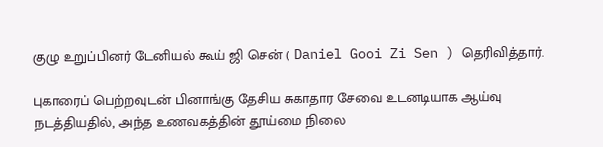குழு உறுப்பினர் டேனியல் கூய் ஜி சென் ( Daniel Gooi Zi Sen ) தெரிவித்தார்.

புகாரைப் பெற்றவுடன் பினாங்கு தேசிய சுகாதார சேவை உடனடியாக ஆய்வு நடத்தியதில், அந்த உணவகத்தின் தூய்மை நிலை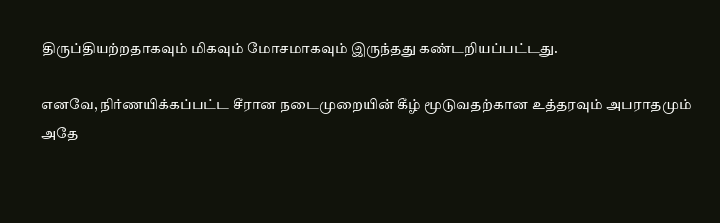திருப்தியற்றதாகவும் மிகவும் மோசமாகவும் இருந்தது கண்டறியப்பட்டது.

எனவே, நிர்ணயிக்கப்பட்ட சீரான நடைமுறையின் கீழ் மூடுவதற்கான உத்தரவும் அபராதமும் அதே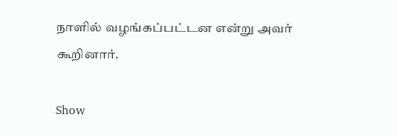நாளில் வழங்கப்பட்டன என்று அவர் கூறினார்.

Show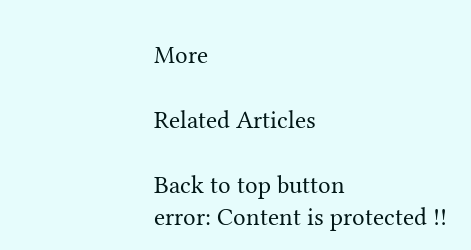More

Related Articles

Back to top button
error: Content is protected !!